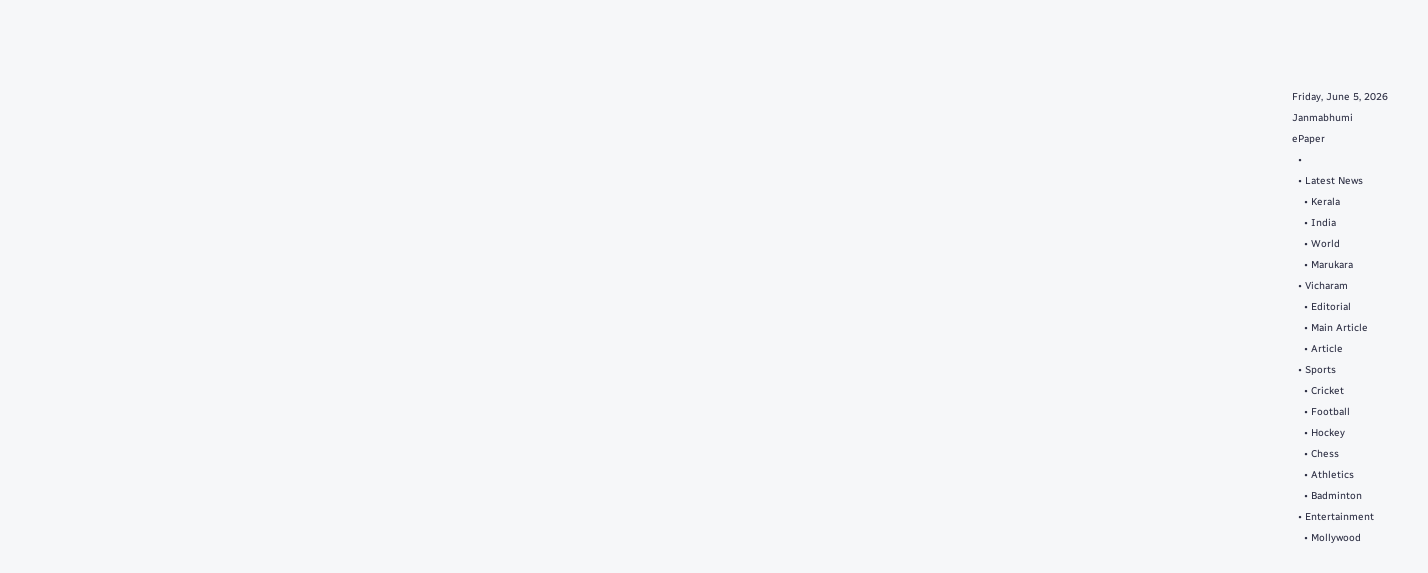Friday, June 5, 2026
Janmabhumi
ePaper
  •
  • Latest News
    • Kerala
    • India
    • World
    • Marukara
  • Vicharam
    • Editorial
    • Main Article
    • Article
  • Sports
    • Cricket
    • Football
    • Hockey
    • Chess
    • Athletics
    • Badminton
  • Entertainment
    • Mollywood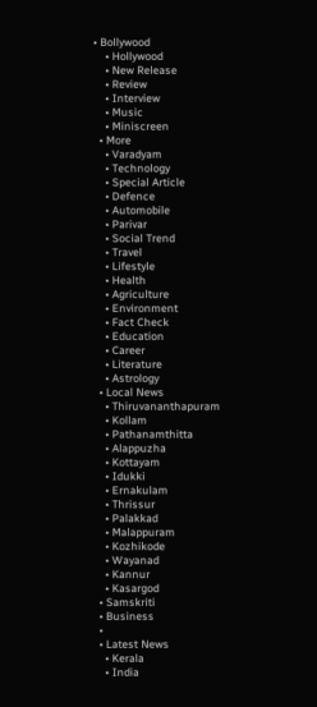• Bollywood
    • Hollywood
    • New Release
    • Review
    • Interview
    • Music
    • Miniscreen
  • More
    • Varadyam
    • Technology
    • Special Article
    • Defence
    • Automobile
    • Parivar
    • Social Trend
    • Travel
    • Lifestyle
    • Health
    • Agriculture
    • Environment
    • Fact Check
    • Education
    • Career
    • Literature
    • Astrology
  • Local News
    • Thiruvananthapuram
    • Kollam
    • Pathanamthitta
    • Alappuzha
    • Kottayam
    • Idukki
    • Ernakulam
    • Thrissur
    • Palakkad
    • Malappuram
    • Kozhikode
    • Wayanad
    • Kannur
    • Kasargod
  • Samskriti
  • Business
  •
  • Latest News
    • Kerala
    • India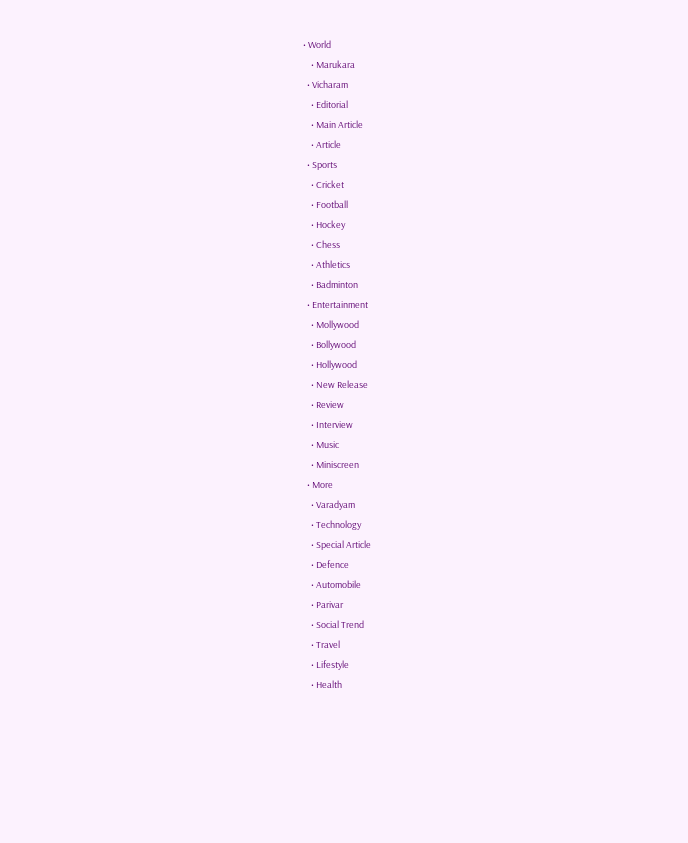• World
    • Marukara
  • Vicharam
    • Editorial
    • Main Article
    • Article
  • Sports
    • Cricket
    • Football
    • Hockey
    • Chess
    • Athletics
    • Badminton
  • Entertainment
    • Mollywood
    • Bollywood
    • Hollywood
    • New Release
    • Review
    • Interview
    • Music
    • Miniscreen
  • More
    • Varadyam
    • Technology
    • Special Article
    • Defence
    • Automobile
    • Parivar
    • Social Trend
    • Travel
    • Lifestyle
    • Health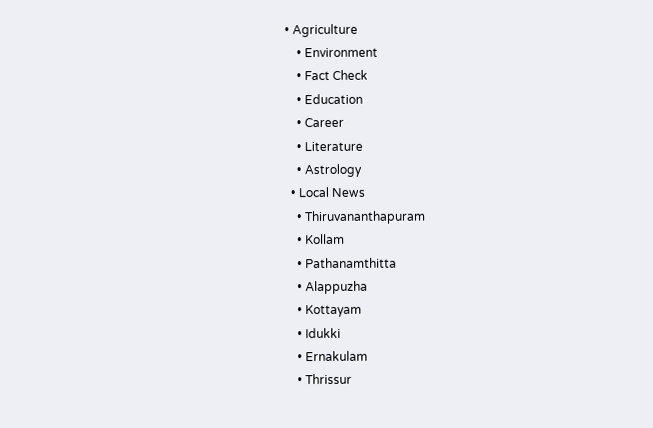• Agriculture
    • Environment
    • Fact Check
    • Education
    • Career
    • Literature
    • Astrology
  • Local News
    • Thiruvananthapuram
    • Kollam
    • Pathanamthitta
    • Alappuzha
    • Kottayam
    • Idukki
    • Ernakulam
    • Thrissur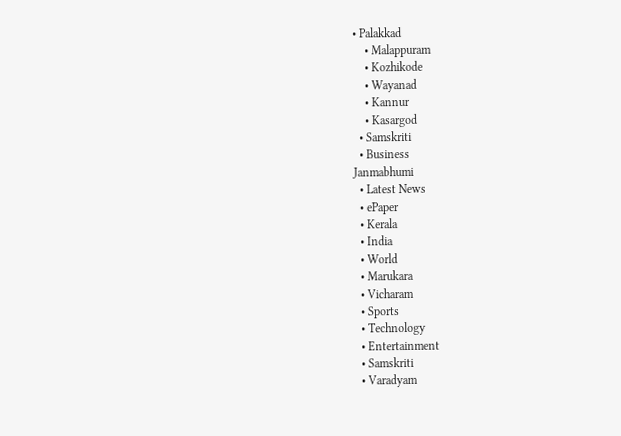• Palakkad
    • Malappuram
    • Kozhikode
    • Wayanad
    • Kannur
    • Kasargod
  • Samskriti
  • Business
Janmabhumi
  • Latest News
  • ePaper
  • Kerala
  • India
  • World
  • Marukara
  • Vicharam
  • Sports
  • Technology
  • Entertainment
  • Samskriti
  • Varadyam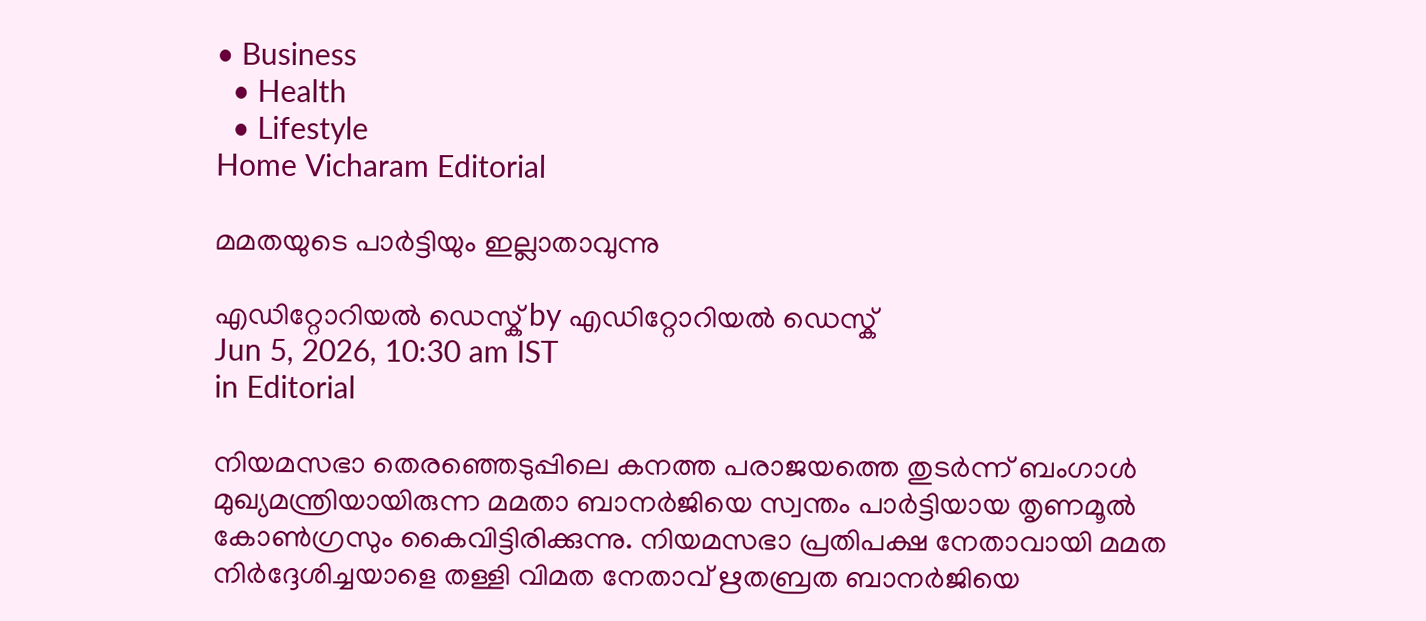• Business
  • Health
  • Lifestyle
Home Vicharam Editorial

മമതയുടെ പാര്‍ട്ടിയും ഇല്ലാതാവുന്നു

എഡിറ്റോറിയൽ ഡെസ്ക് by എഡിറ്റോറിയൽ ഡെസ്ക്
Jun 5, 2026, 10:30 am IST
in Editorial

നിയമസഭാ തെരഞ്ഞെടുപ്പിലെ കനത്ത പരാജയത്തെ തുടര്‍ന്ന് ബംഗാള്‍ മുഖ്യമന്ത്രിയായിരുന്ന മമതാ ബാനര്‍ജിയെ സ്വന്തം പാര്‍ട്ടിയായ തൃണമൂല്‍ കോണ്‍ഗ്രസും കൈവിട്ടിരിക്കുന്നു. നിയമസഭാ പ്രതിപക്ഷ നേതാവായി മമത നിര്‍ദ്ദേശിച്ചയാളെ തള്ളി വിമത നേതാവ് ഋതബ്രത ബാനര്‍ജിയെ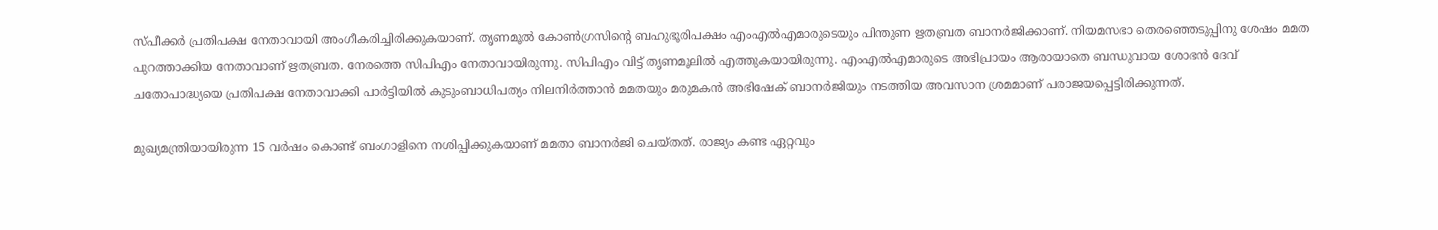സ്പീക്കര്‍ പ്രതിപക്ഷ നേതാവായി അംഗീകരിച്ചിരിക്കുകയാണ്. തൃണമൂല്‍ കോണ്‍ഗ്രസിന്റെ ബഹുഭൂരിപക്ഷം എംഎല്‍എമാരുടെയും പിന്തുണ ഋതബ്രത ബാനര്‍ജിക്കാണ്. നിയമസഭാ തെരഞ്ഞെടുപ്പിനു ശേഷം മമത പുറത്താക്കിയ നേതാവാണ് ഋതബ്രത. നേരത്തെ സിപിഎം നേതാവായിരുന്നു. സിപിഎം വിട്ട് തൃണമൂലില്‍ എത്തുകയായിരുന്നു. എംഎല്‍എമാരുടെ അഭിപ്രായം ആരായാതെ ബന്ധുവായ ശോഭന്‍ ദേവ് ചതോപാദ്ധ്യയെ പ്രതിപക്ഷ നേതാവാക്കി പാര്‍ട്ടിയില്‍ കുടുംബാധിപത്യം നിലനിര്‍ത്താന്‍ മമതയും മരുമകന്‍ അഭിഷേക് ബാനര്‍ജിയും നടത്തിയ അവസാന ശ്രമമാണ് പരാജയപ്പെട്ടിരിക്കുന്നത്.

മുഖ്യമന്ത്രിയായിരുന്ന 15 വര്‍ഷം കൊണ്ട് ബംഗാളിനെ നശിപ്പിക്കുകയാണ് മമതാ ബാനര്‍ജി ചെയ്തത്. രാജ്യം കണ്ട ഏറ്റവും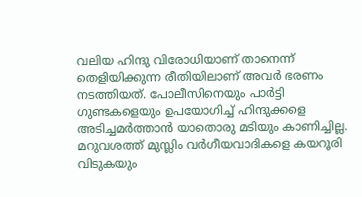വലിയ ഹിന്ദു വിരോധിയാണ് താനെന്ന് തെളിയിക്കുന്ന രീതിയിലാണ് അവര്‍ ഭരണം നടത്തിയത്. പോലീസിനെയും പാര്‍ട്ടി ഗുണ്ടകളെയും ഉപയോഗിച്ച് ഹിന്ദുക്കളെ അടിച്ചമര്‍ത്താന്‍ യാതൊരു മടിയും കാണിച്ചില്ല. മറുവശത്ത് മുസ്ലിം വര്‍ഗീയവാദികളെ കയറൂരി വിടുകയും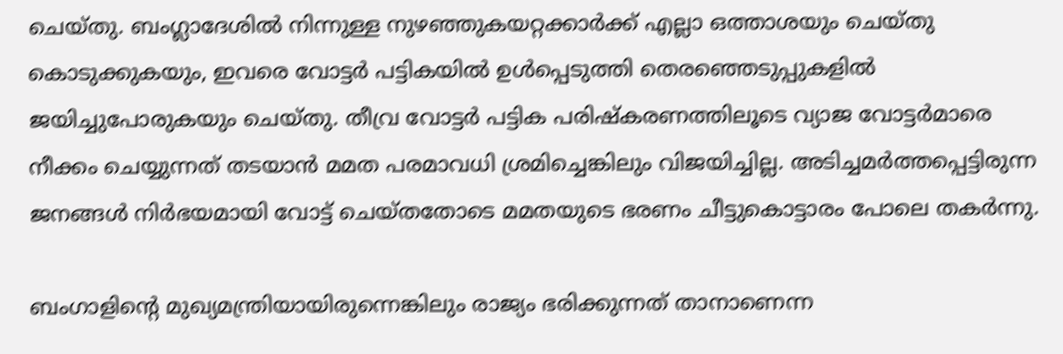ചെയ്തു. ബംഗ്ലാദേശില്‍ നിന്നുള്ള നുഴഞ്ഞുകയറ്റക്കാര്‍ക്ക് എല്ലാ ഒത്താശയും ചെയ്തു കൊടുക്കുകയും, ഇവരെ വോട്ടര്‍ പട്ടികയില്‍ ഉള്‍പ്പെടുത്തി തെരഞ്ഞെടുപ്പുകളില്‍ ജയിച്ചുപോരുകയും ചെയ്തു. തീവ്ര വോട്ടര്‍ പട്ടിക പരിഷ്‌കരണത്തിലൂടെ വ്യാജ വോട്ടര്‍മാരെ നീക്കം ചെയ്യുന്നത് തടയാന്‍ മമത പരമാവധി ശ്രമിച്ചെങ്കിലും വിജയിച്ചില്ല. അടിച്ചമര്‍ത്തപ്പെട്ടിരുന്ന ജനങ്ങള്‍ നിര്‍ഭയമായി വോട്ട് ചെയ്തതോടെ മമതയുടെ ഭരണം ചീട്ടുകൊട്ടാരം പോലെ തകര്‍ന്നു.

ബംഗാളിന്റെ മുഖ്യമന്ത്രിയായിരുന്നെങ്കിലും രാജ്യം ഭരിക്കുന്നത് താനാണെന്ന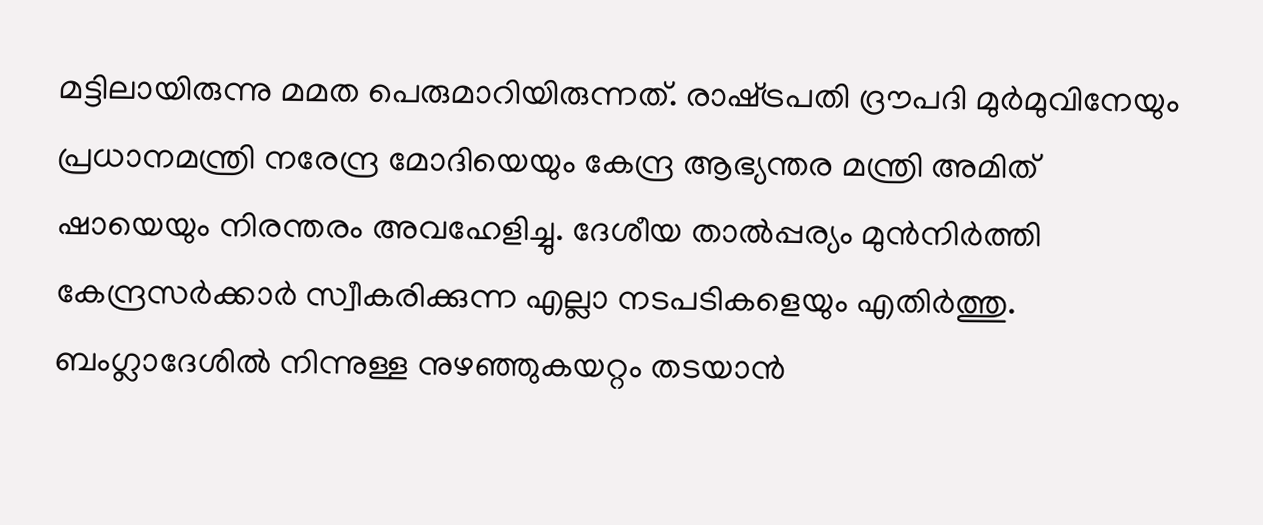മട്ടിലായിരുന്നു മമത പെരുമാറിയിരുന്നത്. രാഷ്‌ട്രപതി ദ്രൗപദി മുര്‍മുവിനേയും പ്രധാനമന്ത്രി നരേന്ദ്ര മോദിയെയും കേന്ദ്ര ആഭ്യന്തര മന്ത്രി അമിത് ഷായെയും നിരന്തരം അവഹേളിച്ചു. ദേശീയ താല്‍പ്പര്യം മുന്‍നിര്‍ത്തി കേന്ദ്രസര്‍ക്കാര്‍ സ്വീകരിക്കുന്ന എല്ലാ നടപടികളെയും എതിര്‍ത്തു. ബംഗ്ലാദേശില്‍ നിന്നുള്ള നുഴഞ്ഞുകയറ്റം തടയാന്‍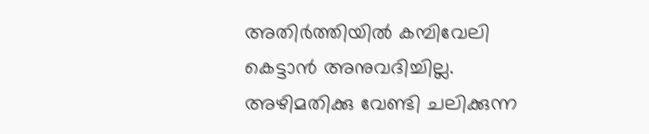അതിര്‍ത്തിയില്‍ കമ്പിവേലി കെട്ടാന്‍ അനുവദിച്ചില്ല. അഴിമതിക്കു വേണ്ടി ചലിക്കുന്ന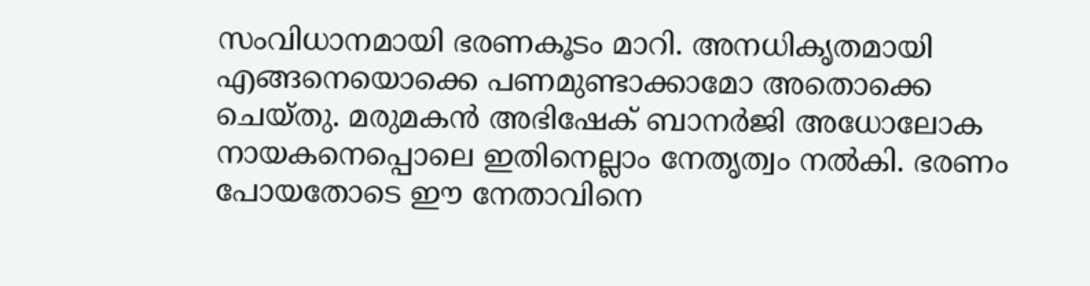സംവിധാനമായി ഭരണകൂടം മാറി. അനധികൃതമായി എങ്ങനെയൊക്കെ പണമുണ്ടാക്കാമോ അതൊക്കെ ചെയ്തു. മരുമകന്‍ അഭിഷേക് ബാനര്‍ജി അധോലോക നായകനെപ്പൊലെ ഇതിനെല്ലാം നേതൃത്വം നല്‍കി. ഭരണം പോയതോടെ ഈ നേതാവിനെ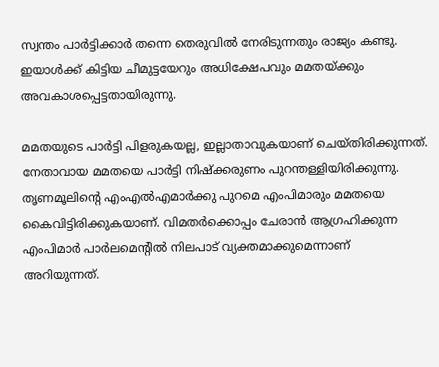സ്വന്തം പാര്‍ട്ടിക്കാര്‍ തന്നെ തെരുവില്‍ നേരിടുന്നതും രാജ്യം കണ്ടു. ഇയാള്‍ക്ക് കിട്ടിയ ചീമുട്ടയേറും അധിക്ഷേപവും മമതയ്‌ക്കും അവകാശപ്പെട്ടതായിരുന്നു.

മമതയുടെ പാര്‍ട്ടി പിളരുകയല്ല, ഇല്ലാതാവുകയാണ് ചെയ്തിരിക്കുന്നത്. നേതാവായ മമതയെ പാര്‍ട്ടി നിഷ്‌ക്കരുണം പുറന്തള്ളിയിരിക്കുന്നു. തൃണമൂലിന്റെ എംഎല്‍എമാര്‍ക്കു പുറമെ എംപിമാരും മമതയെ കൈവിട്ടിരിക്കുകയാണ്. വിമതര്‍ക്കൊപ്പം ചേരാന്‍ ആഗ്രഹിക്കുന്ന എംപിമാര്‍ പാര്‍ലമെന്റില്‍ നിലപാട് വ്യക്തമാക്കുമെന്നാണ് അറിയുന്നത്.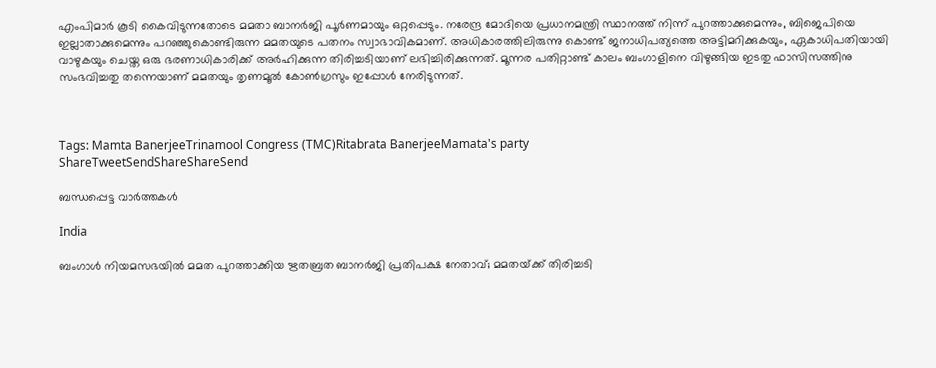എംപിമാര്‍ കൂടി കൈവിടുന്നതോടെ മമതാ ബാനര്‍ജി പൂര്‍ണമായും ഒറ്റപ്പെടും. നരേന്ദ്ര മോദിയെ പ്രധാനമന്ത്രി സ്ഥാനത്ത് നിന്ന് പുറത്താക്കുമെന്നും, ബിജെപിയെ ഇല്ലാതാക്കുമെന്നും പറഞ്ഞുകൊണ്ടിരുന്ന മമതയുടെ പതനം സ്വാഭാവികമാണ്. അധികാരത്തിലിരുന്നു കൊണ്ട് ജനാധിപത്യത്തെ അട്ടിമറിക്കുകയും, ഏകാധിപതിയായി വാഴുകയും ചെയ്ത ഒരു ഭരണാധികാരിക്ക് അര്‍ഹിക്കുന്ന തിരിച്ചടിയാണ് ലഭിച്ചിരിക്കുന്നത്. മൂന്നര പതിറ്റാണ്ട് കാലം ബംഗാളിനെ വിഴുങ്ങിയ ഇടതു ഫാസിസത്തിനു സംഭവിച്ചതു തന്നെയാണ് മമതയും തൃണമൂല്‍ കോണ്‍ഗ്രസും ഇപ്പോള്‍ നേരിടുന്നത്.



Tags: Mamta BanerjeeTrinamool Congress (TMC)Ritabrata BanerjeeMamata's party
ShareTweetSendShareShareSend

ബന്ധപ്പെട്ട വാര്‍ത്തകള്‍

India

ബംഗാള്‍ നിയമസഭയില്‍ മമത പുറത്താക്കിയ ഋതബ്രത ബാനർജി പ്രതിപക്ഷ നേതാവ്; മമതയ്‌ക്ക് തിരിച്ചടി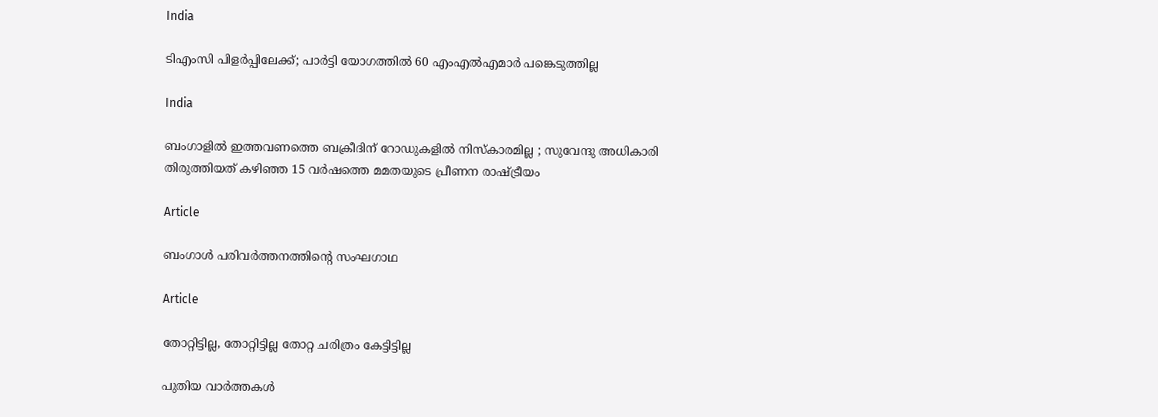India

ടിഎംസി പിളര്‍പ്പിലേക്ക്; പാര്‍ട്ടി യോഗത്തില്‍ 60 എംഎല്‍എമാര്‍ പങ്കെടുത്തില്ല

India

ബംഗാളിൽ ഇത്തവണത്തെ ബക്രീദിന് റോഡുകളിൽ നിസ്കാരമില്ല ; സുവേന്ദു അധികാരി തിരുത്തിയത് കഴിഞ്ഞ 15 വർഷത്തെ മമതയുടെ പ്രീണന രാഷ്‌ട്രീയം

Article

ബംഗാള്‍ പരിവര്‍ത്തനത്തിന്റെ സംഘഗാഥ

Article

തോറ്റിട്ടില്ല, തോറ്റിട്ടില്ല തോറ്റ ചരിത്രം കേട്ടിട്ടില്ല

പുതിയ വാര്‍ത്തകള്‍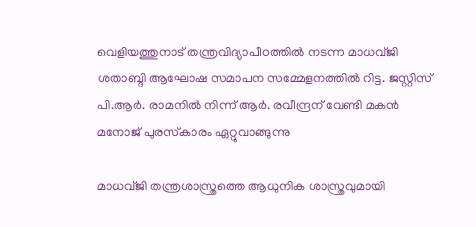വെളിയത്തുനാട് തന്ത്രവിദ്യാപീഠത്തില്‍ നടന്ന മാധവ്ജി ശതാബ്ദി ആഘോഷ സമാപന സമ്മേളനത്തില്‍ റിട്ട. ജസ്റ്റിസ് പി.ആര്‍. രാമനില്‍ നിന്ന് ആര്‍. രവീന്ദ്രന് വേണ്ടി മകന്‍ മനോജ് പുരസ്‌കാരം ഏറ്റുവാങ്ങുന്നു

മാധവ്ജി തന്ത്രശാസ്ത്രത്തെ ആധുനിക ശാസ്ത്രവുമായി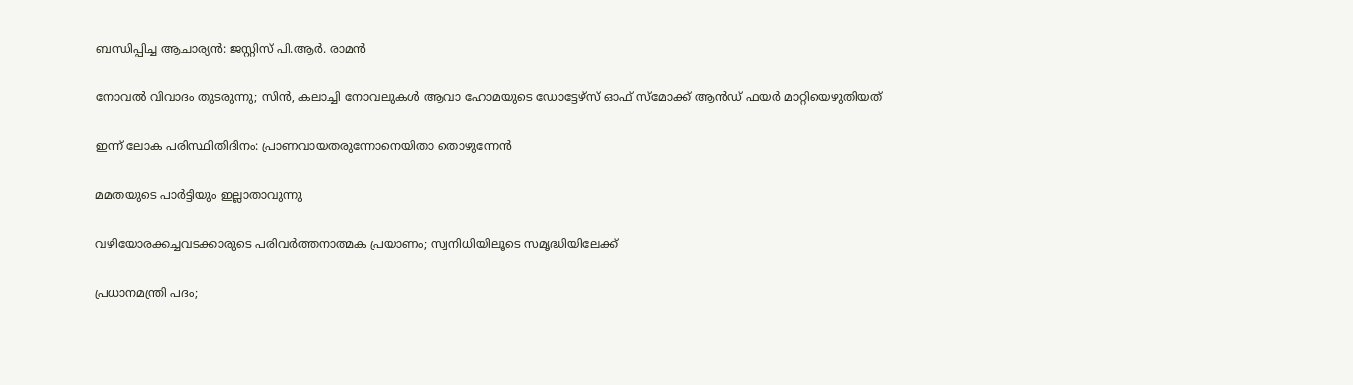ബന്ധിപ്പിച്ച ആചാര്യന്‍: ജസ്റ്റിസ് പി.ആര്‍. രാമന്‍

നോവല്‍ വിവാദം തുടരുന്നു; സിന്‍, കലാച്ചി നോവലുകള്‍ ആവാ ഹോമയുടെ ഡോട്ടേഴ്‌സ് ഓഫ് സ്‌മോക്ക് ആന്‍ഡ് ഫയര്‍ മാറ്റിയെഴുതിയത്

ഇന്ന് ലോക പരിസ്ഥിതിദിനം: പ്രാണവായതരുന്നോനെയിതാ തൊഴുന്നേന്‍

മമതയുടെ പാര്‍ട്ടിയും ഇല്ലാതാവുന്നു

വഴിയോരക്കച്ചവടക്കാരുടെ പരിവര്‍ത്തനാത്മക പ്രയാണം; സ്വനിധിയിലൂടെ സമൃദ്ധിയിലേക്ക്

പ്രധാനമന്ത്രി പദം;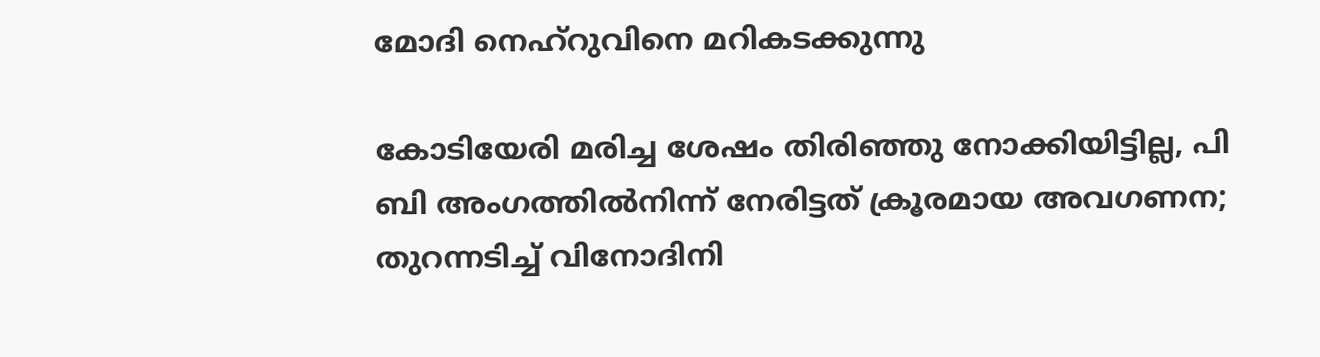മോദി നെഹ്‌റുവിനെ മറികടക്കുന്നു

കോടിയേരി മരിച്ച ശേഷം തിരിഞ്ഞു നോക്കിയിട്ടില്ല, പി ബി അംഗത്തില്‍നിന്ന് നേരിട്ടത് ക്രൂരമായ അവഗണന; തുറന്നടിച്ച് വിനോദിനി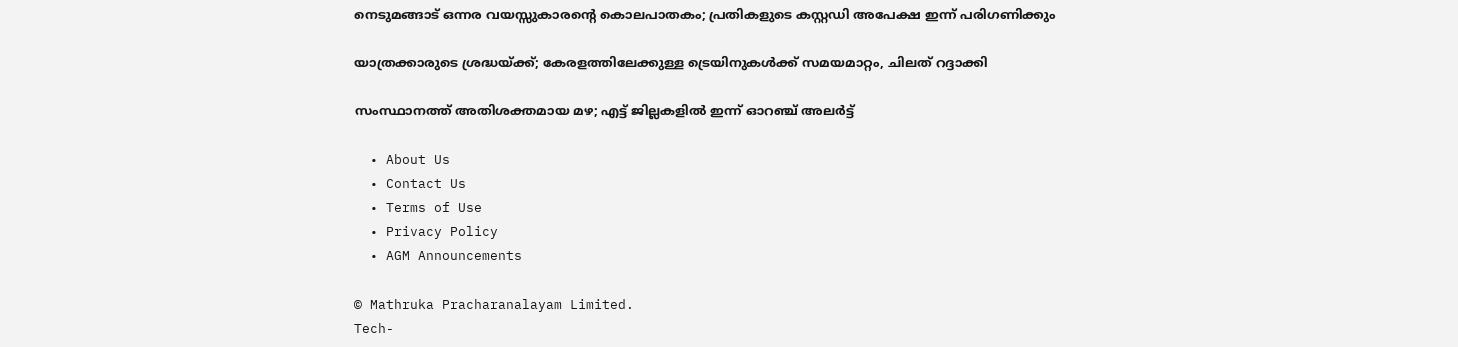നെടുമങ്ങാട് ഒന്നര വയസ്സുകാരന്റെ കൊലപാതകം; പ്രതികളുടെ കസ്റ്റഡി അപേക്ഷ ഇന്ന് പരിഗണിക്കും

യാത്രക്കാരുടെ ശ്രദ്ധയ്‌ക്ക്; കേരളത്തിലേക്കുള്ള ട്രെയിനുകൾക്ക് സമയമാറ്റം, ചിലത് റദ്ദാക്കി

സംസ്ഥാനത്ത് അതിശക്തമായ മഴ; എട്ട് ജില്ലകളില്‍ ഇന്ന് ഓറഞ്ച് അലര്‍ട്ട്

  • About Us
  • Contact Us
  • Terms of Use
  • Privacy Policy
  • AGM Announcements

© Mathruka Pracharanalayam Limited.
Tech-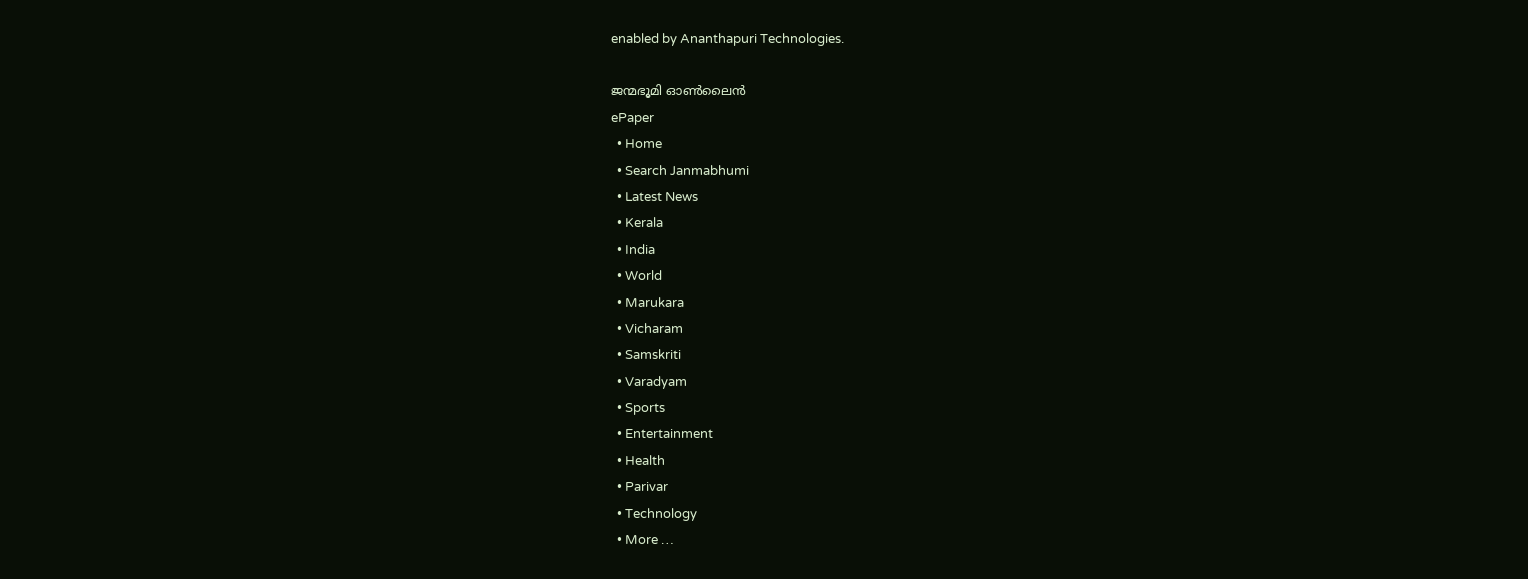enabled by Ananthapuri Technologies.

ജന്മഭൂമി ഓണ്‍ലൈന്‍
ePaper
  • Home
  • Search Janmabhumi
  • Latest News
  • Kerala
  • India
  • World
  • Marukara
  • Vicharam
  • Samskriti
  • Varadyam
  • Sports
  • Entertainment
  • Health
  • Parivar
  • Technology
  • More …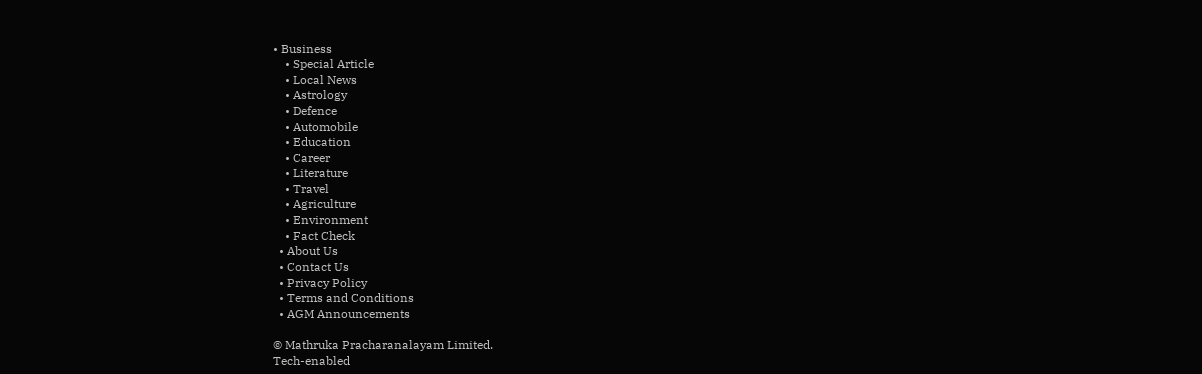• Business
    • Special Article
    • Local News
    • Astrology
    • Defence
    • Automobile
    • Education
    • Career
    • Literature
    • Travel
    • Agriculture
    • Environment
    • Fact Check
  • About Us
  • Contact Us
  • Privacy Policy
  • Terms and Conditions
  • AGM Announcements

© Mathruka Pracharanalayam Limited.
Tech-enabled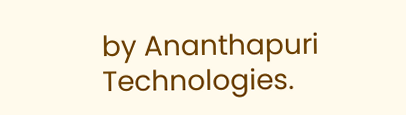by Ananthapuri Technologies.